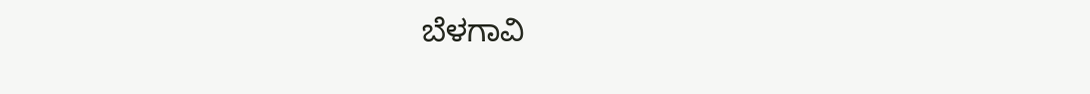ಬೆಳಗಾವಿ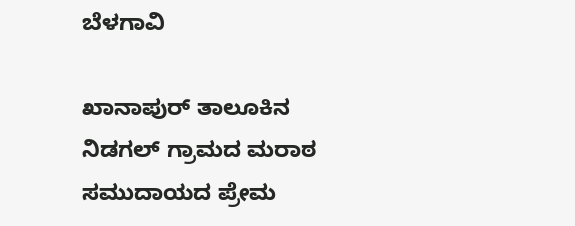ಬೆಳಗಾವಿ

ಖಾನಾಪುರ್ ತಾಲೂಕಿನ ನಿಡಗಲ್ ಗ್ರಾಮದ ಮರಾಠ ಸಮುದಾಯದ ಪ್ರೇಮ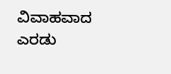ವಿವಾಹವಾದ ಎರಡು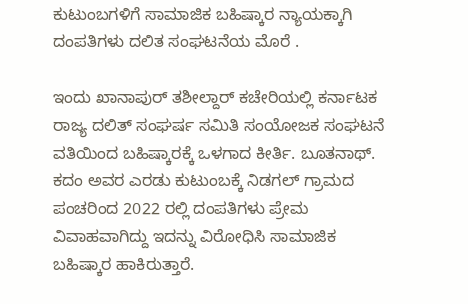ಕುಟುಂಬಗಳಿಗೆ ಸಾಮಾಜಿಕ ಬಹಿಷ್ಕಾರ ನ್ಯಾಯಕ್ಕಾಗಿ ದಂಪತಿಗಳು ದಲಿತ ಸಂಘಟನೆಯ ಮೊರೆ .

ಇಂದು ಖಾನಾಪುರ್ ತಶೀಲ್ದಾರ್ ಕಚೇರಿಯಲ್ಲಿ ಕರ್ನಾಟಕ ರಾಜ್ಯ ದಲಿತ್ ಸಂಘರ್ಷ ಸಮಿತಿ ಸಂಯೋಜಕ ಸಂಘಟನೆ ವತಿಯಿಂದ ಬಹಿಷ್ಕಾರಕ್ಕೆ ಒಳಗಾದ ಕೀರ್ತಿ. ಬೂತನಾಥ್. ಕದಂ ಅವರ ಎರಡು ಕುಟುಂಬಕ್ಕೆ ನಿಡಗಲ್ ಗ್ರಾಮದ ಪಂಚರಿಂದ 2022 ರಲ್ಲಿ ದಂಪತಿಗಳು ಪ್ರೇಮ ವಿವಾಹವಾಗಿದ್ದು ಇದನ್ನು ವಿರೋಧಿಸಿ ಸಾಮಾಜಿಕ ಬಹಿಷ್ಕಾರ ಹಾಕಿರುತ್ತಾರೆ.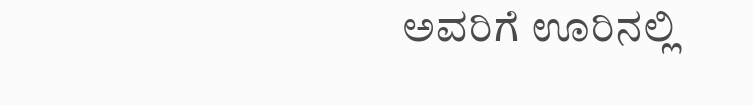ಅವರಿಗೆ ಊರಿನಲ್ಲಿ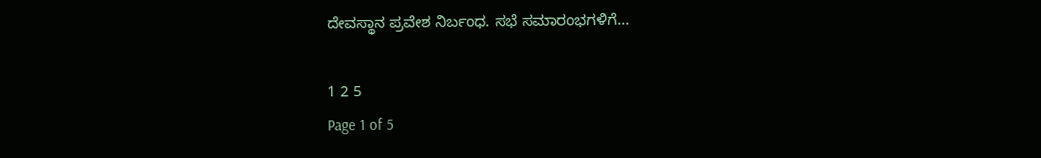ದೇವಸ್ಥಾನ ಪ್ರವೇಶ ನಿರ್ಬಂಧ. ಸಭೆ ಸಮಾರಂಭಗಳಿಗೆ...

1 2 5
Page 1 of 5